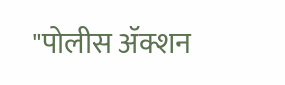"पोलीस ॲक्शन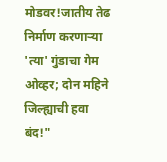मोडवर!जातीय तेढ निर्माण करणाऱ्या 'त्या' गुंडाचा गेम ओव्हर; दोन महिने जिल्ह्याची हवा बंद!"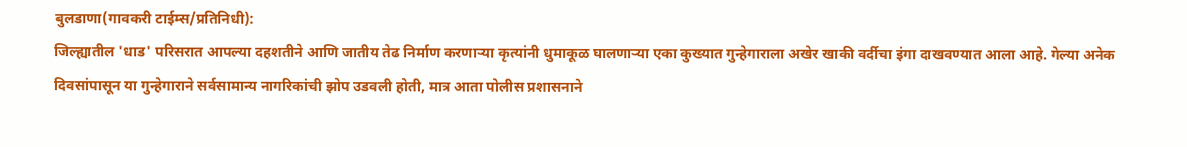बुलडाणा(गावकरी टाईम्स/प्रतिनिधी):
जिल्ह्यातील 'धाड' परिसरात आपल्या दहशतीने आणि जातीय तेढ निर्माण करणाऱ्या कृत्यांनी धुमाकूळ घालणाऱ्या एका कुख्यात गुन्हेगाराला अखेर खाकी वर्दीचा इंगा दाखवण्यात आला आहे. गेल्या अनेक दिवसांपासून या गुन्हेगाराने सर्वसामान्य नागरिकांची झोप उडवली होती, मात्र आता पोलीस प्रशासनाने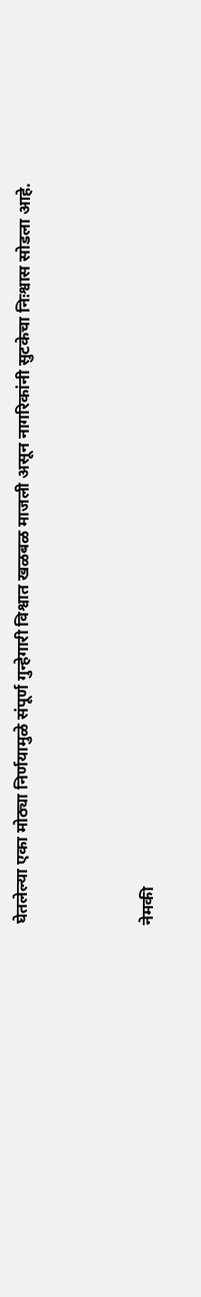घेतलेल्या एका मोठ्या निर्णयामुळे संपूर्ण गुन्हेगारी विश्वात खळबळ माजली असून नागरिकांनी सुटकेचा निःश्वास सोडला आहे.



नेमकी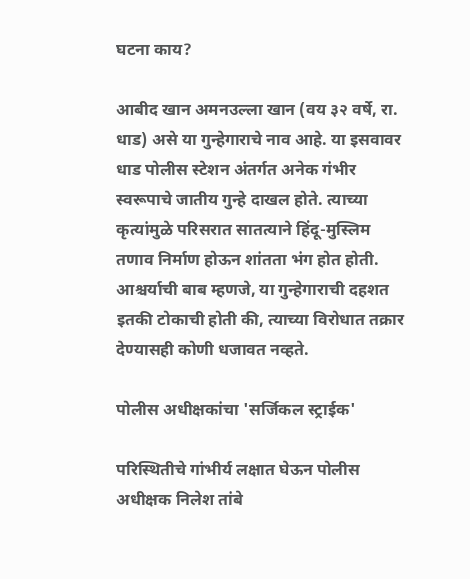घटना काय?

आबीद खान अमनउल्ला खान (वय ३२ वर्षे, रा. धाड) असे या गुन्हेगाराचे नाव आहे. या इसवावर धाड पोलीस स्टेशन अंतर्गत अनेक गंभीर स्वरूपाचे जातीय गुन्हे दाखल होते. त्याच्या कृत्यांमुळे परिसरात सातत्याने हिंदू-मुस्लिम तणाव निर्माण होऊन शांतता भंग होत होती. आश्चर्याची बाब म्हणजे, या गुन्हेगाराची दहशत इतकी टोकाची होती की, त्याच्या विरोधात तक्रार देण्यासही कोणी धजावत नव्हते.

पोलीस अधीक्षकांचा 'सर्जिकल स्ट्राईक'

परिस्थितीचे गांभीर्य लक्षात घेऊन पोलीस अधीक्षक निलेश तांबे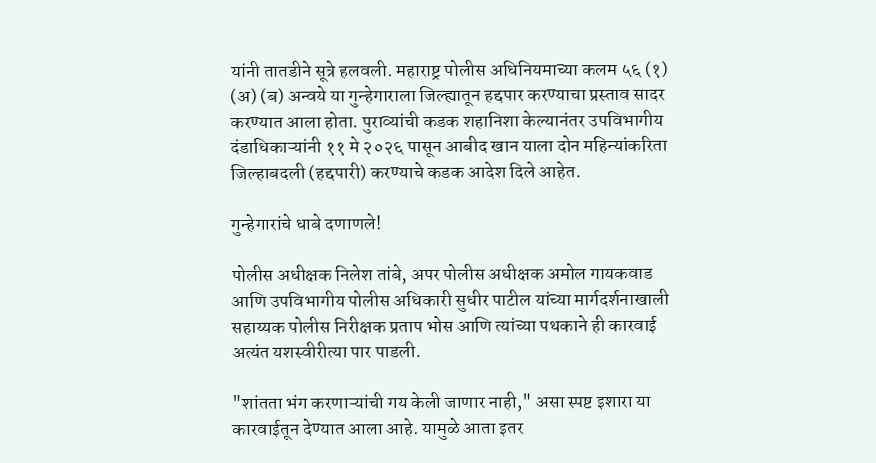यांनी तातडीने सूत्रे हलवली. महाराष्ट्र पोलीस अधिनियमाच्या कलम ५६ (१) (अ) (ब) अन्वये या गुन्हेगाराला जिल्ह्यातून हद्दपार करण्याचा प्रस्ताव सादर करण्यात आला होता. पुराव्यांची कडक शहानिशा केल्यानंतर उपविभागीय दंडाधिकाऱ्यांनी ११ मे २०२६ पासून आबीद खान याला दोन महिन्यांकरिता जिल्हाबदली (हद्दपारी) करण्याचे कडक आदेश दिले आहेत.

गुन्हेगारांचे धाबे दणाणले!

पोलीस अधीक्षक निलेश तांबे, अपर पोलीस अधीक्षक अमोल गायकवाड आणि उपविभागीय पोलीस अधिकारी सुधीर पाटील यांच्या मार्गदर्शनाखाली सहाय्यक पोलीस निरीक्षक प्रताप भोस आणि त्यांच्या पथकाने ही कारवाई अत्यंत यशस्वीरीत्या पार पाडली.

"शांतता भंग करणाऱ्यांची गय केली जाणार नाही," असा स्पष्ट इशारा या कारवाईतून देण्यात आला आहे. यामुळे आता इतर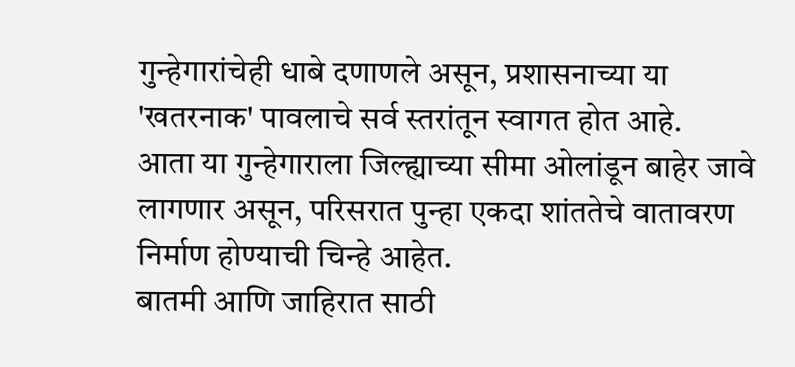गुन्हेगारांचेही धाबे दणाणले असून, प्रशासनाच्या या 'खतरनाक' पावलाचे सर्व स्तरांतून स्वागत होत आहे.
आता या गुन्हेगाराला जिल्ह्याच्या सीमा ओलांडून बाहेर जावे लागणार असून, परिसरात पुन्हा एकदा शांततेचे वातावरण निर्माण होण्याची चिन्हे आहेत.
बातमी आणि जाहिरात साठी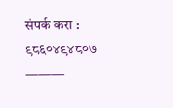संपर्क करा : ९८६०४९४८०७ ———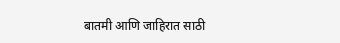बातमी आणि जाहिरात साठी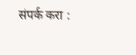संपर्क करा :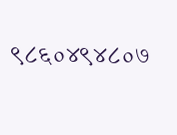९८६०४९४८०७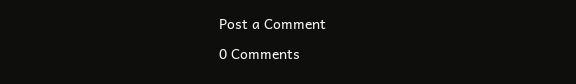Post a Comment

0 Comments